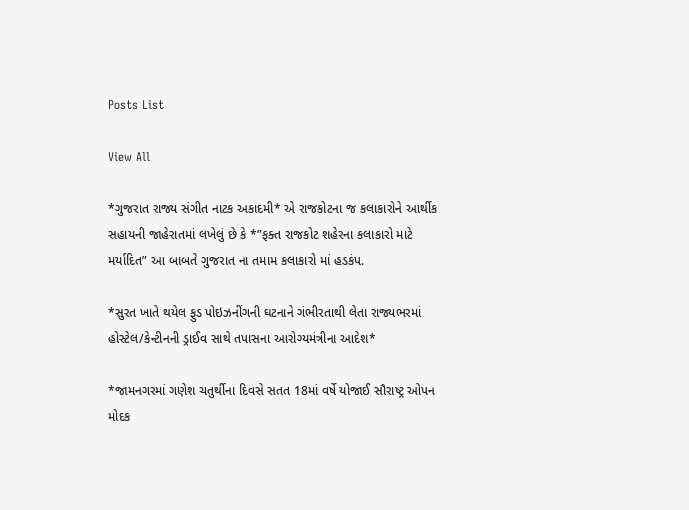Posts List

View All

*ગુજરાત રાજ્ય સંગીત નાટક અકાદમી* એ રાજકોટના જ કલાકારોને આર્થીક સહાયની જાહેરાતમાં લખેલું છે કે *”ફક્ત રાજકોટ શહેરના કલાકારો માટે મર્યાદિત” આ બાબતે ગુજરાત ના તમામ કલાકારો માં હડકંપ.

*સુરત ખાતે થયેલ ફુડ પોઇઝનીંગની ઘટનાને ગંભીરતાથી લેતા રાજ્યભરમાં હોસ્ટેલ/કેન્ટીનની ડ્રાઈવ સાથે તપાસના આરોગ્યમંત્રીના આદેશ*

*જામનગરમાં ગણેશ ચતુર્થીના દિવસે સતત 18માં વર્ષે યોજાઈ સૌરાષ્ટ્ર ઓપન મોદક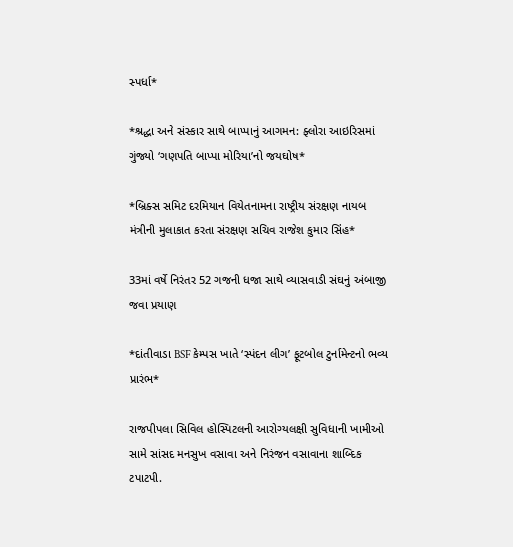સ્પર્ધા*

*શ્રદ્ધા અને સંસ્કાર સાથે બાપ્પાનું આગમન: ફ્લોરા આઇરિસમાં ગુંજ્યો ‘ગણપતિ બાપ્પા મોરિયા’નો જયઘોષ*

*બ્રિક્સ સમિટ દરમિયાન વિયેતનામના રાષ્ટ્રીય સંરક્ષણ નાયબ મંત્રીની મુલાકાત કરતા સંરક્ષણ સચિવ રાજેશ કુમાર સિંહ*

33માં વર્ષે નિરંતર 52 ગજની ધજા સાથે વ્યાસવાડી સંઘનું અંબાજી જવા પ્રયાણ

*દાંતીવાડા BSF કેમ્પસ ખાતે ‘સ્પંદન લીગ’ ફૂટબોલ ટુર્નામેન્ટનો ભવ્ય પ્રારંભ*

રાજપીપલા સિવિલ હોસ્પિટલની આરોગ્યલક્ષી સુવિધાની ખામીઓ સામે સાંસદ મનસુખ વસાવા અને નિરંજન વસાવાના શાબ્દિક ટપાટપી.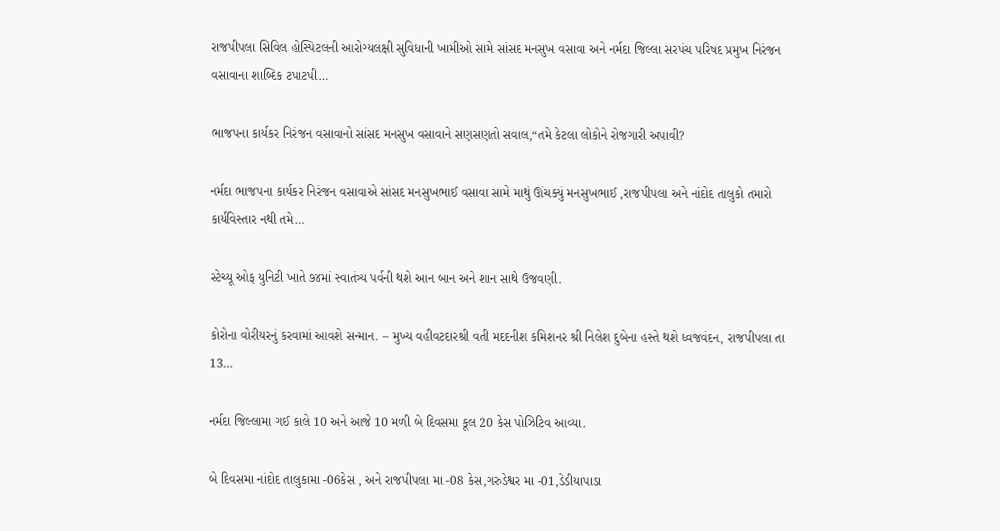રાજપીપલા સિવિલ હોસ્પિટલની આરોગ્યલક્ષી સુવિધાની ખામીઓ સામે સાંસદ મનસુખ વસાવા અને નર્મદા જિલ્લા સરપંચ પરિષદ પ્રમુખ નિરંજન વસાવાના શાબ્દિક ટપાટપી…

ભાજપના કાર્યકર નિરંજન વસાવાનો સાંસદ મનસુખ વસાવાને સણસણતો સવાલ,“તમે કેટલા લોકોને રોજગારી અપાવી?

નર્મદા ભાજપના કાર્યકર નિરંજન વસાવાએ સાંસદ મનસુખભાઈ વસાવા સામે માથું ઊંચક્યું મનસુખભાઈ ,રાજપીપલા અને નાંદોદ તાલુકો તમારો કાર્યવિસ્તાર નથી તમે…

સ્ટેચ્યૂ ઓફ યુનિટી ખાતે ૭૪માં સ્વાતંત્ર્ય પર્વની થશે આન બાન અને શાન સાથે ઉજવણી.

કોરોના વોરીયરનું કરવામાં આવશે સન્માન. – મુખ્ય વહીવટદારશ્રી વતી મદદનીશ કમિશનર શ્રી નિલેશ દુબેના હસ્તે થશે ધ્વજવંદન, રાજપીપલા તા 13…

નર્મદા જિલ્લામા ગઈ કાલે 10 અને આજે 10 મળી બે દિવસમા કૂલ 20 કેસ પોઝિટિવ આવ્યા.

બે દિવસમા નાંદોદ તાલુકામા -06કેસ , અને રાજપીપલા મા -08 કેસ,ગરુડેશ્વર મા -01,ડેડીયાપાડા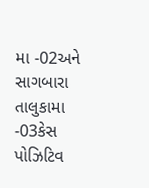મા -02અને સાગબારા તાલુકામા -03કેસ પોઝિટિવ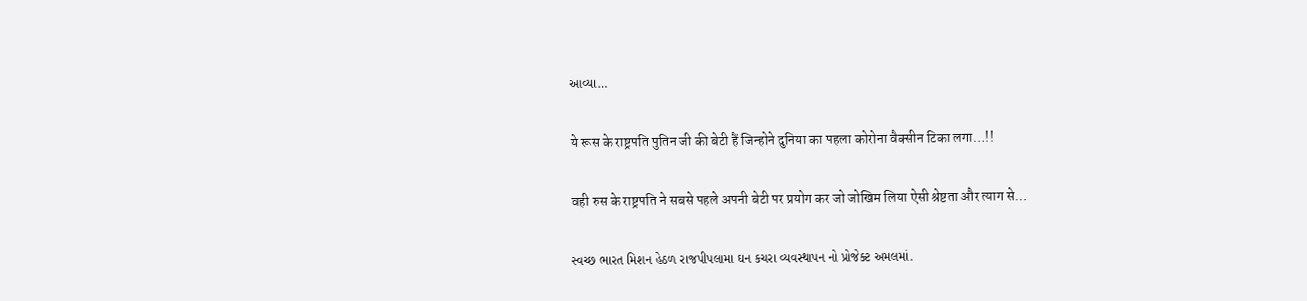આવ્યા…

ये रूस के राष्ट्रपति पुतिन जी की बेटी हैं जिन्होने दुनिया का पहला कोरोना वैक्सीन टिका लगा…!!

वही रुस के राष्ट्रपति ने सबसे पहले अपनी बेटी पर प्रयोग कर जो जोखिम लिया ऐसी श्रेष्टता और त्याग से…

સ્વચ્છ ભારત મિશન હેઠળ રાજપીપલામા ઘન કચરા વ્યવસ્થાપન નો પ્રોજેક્ટ અમલમાં.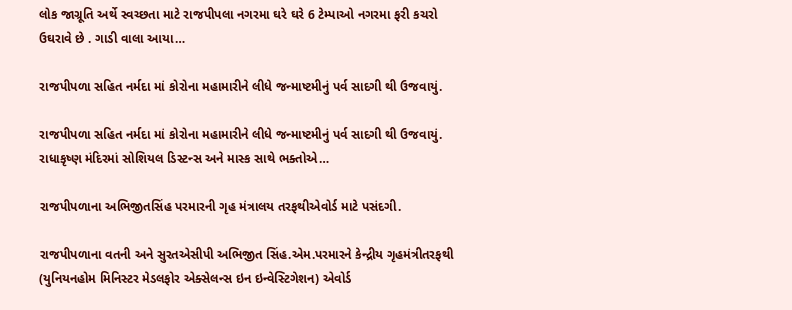લોક જાગ્રૂતિ અર્થે સ્વચ્છતા માટે રાજપીપલા નગરમા ઘરે ઘરે 6 ટેમ્પાઓ નગરમા ફરી કચરો ઉઘરાવે છે . ગાડી વાલા આયા…

રાજપીપળા સહિત નર્મદા માં કોરોના મહામારીને લીધે જન્માષ્ટમીનું પર્વ સાદગી થી ઉજવાયું.

રાજપીપળા સહિત નર્મદા માં કોરોના મહામારીને લીધે જન્માષ્ટમીનું પર્વ સાદગી થી ઉજવાયું. રાધાકૃષ્ણ મંદિરમાં સોશિયલ ડિસ્ટન્સ અને માસ્ક સાથે ભક્તોએ…

રાજપીપળાના અભિજીતસિંહ પરમારની ગૃહ મંત્રાલય તરફથીએવોર્ડ માટે પસંદગી.

રાજપીપળાના વતની અને સુરતએસીપી અભિજીત સિંહ.એમ.પરમારને કેન્દ્રીય ગૃહમંત્રીતરફથી (યુનિયનહોમ મિનિસ્ટર મેડલફોર એક્સેલન્સ ઇન ઇન્વેસ્ટિગેશન) એવોર્ડ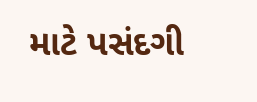માટે પસંદગી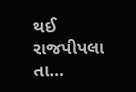થઈ રાજપીપલા તા…